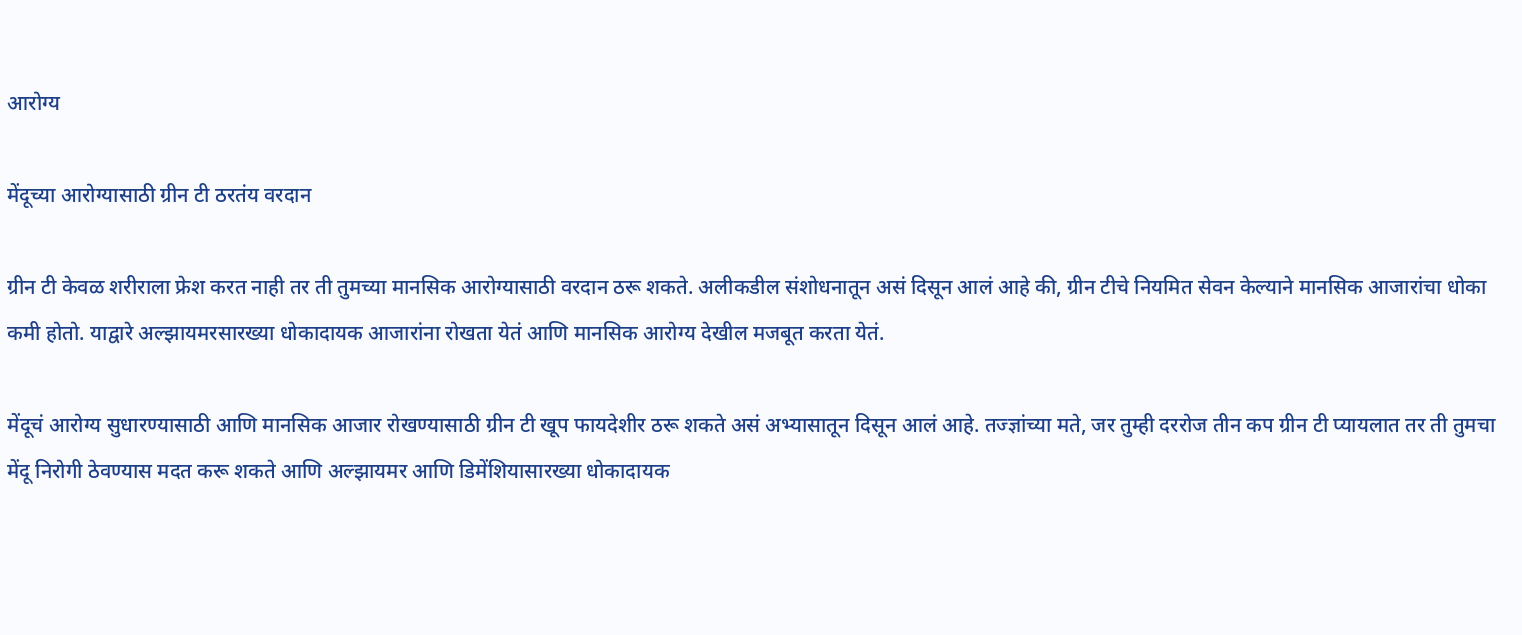आरोग्य

मेंदूच्या आरोग्यासाठी ग्रीन टी ठरतंय वरदान

ग्रीन टी केवळ शरीराला फ्रेश करत नाही तर ती तुमच्या मानसिक आरोग्यासाठी वरदान ठरू शकते. अलीकडील संशोधनातून असं दिसून आलं आहे की, ग्रीन टीचे नियमित सेवन केल्याने मानसिक आजारांचा धोका कमी होतो. याद्वारे अल्झायमरसारख्या धोकादायक आजारांना रोखता येतं आणि मानसिक आरोग्य देखील मजबूत करता येतं.

मेंदूचं आरोग्य सुधारण्यासाठी आणि मानसिक आजार रोखण्यासाठी ग्रीन टी खूप फायदेशीर ठरू शकते असं अभ्यासातून दिसून आलं आहे. तज्ज्ञांच्या मते, जर तुम्ही दररोज तीन कप ग्रीन टी प्यायलात तर ती तुमचा मेंदू निरोगी ठेवण्यास मदत करू शकते आणि अल्झायमर आणि डिमेंशियासारख्या धोकादायक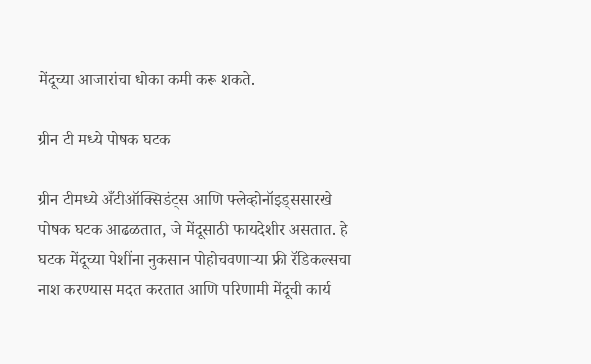मेंदूच्या आजारांचा धोका कमी करू शकते.

ग्रीन टी मध्ये पोषक घटक

ग्रीन टीमध्ये अँटीऑक्सिडंट्स आणि फ्लेव्होनॉइड्ससारखे पोषक घटक आढळतात, जे मेंदूसाठी फायदेशीर असतात. हे घटक मेंदूच्या पेशींना नुकसान पोहोचवणाऱ्या फ्री रॅडिकल्सचा नाश करण्यास मदत करतात आणि परिणामी मेंदूची कार्य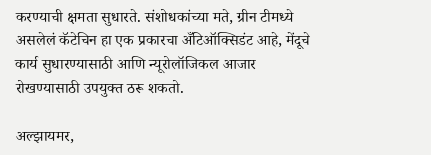करण्याची क्षमता सुधारते. संशोधकांच्या मते, ग्रीन टीमध्ये असलेलं कॅटेचिन हा एक प्रकारचा अँटिऑक्सिडंट आहे, मेंदूचे कार्य सुधारण्यासाठी आणि न्यूरोलॉजिकल आजार रोखण्यासाठी उपयुक्त ठरू शकतो.

अल्झायमर,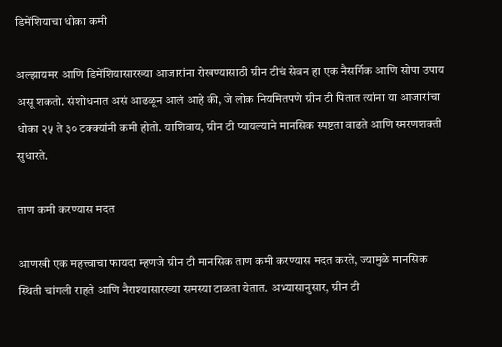डिमेंशियाचा धोका कमी

अल्झायमर आणि डिमेंशियासारख्या आजारांना रोखण्यासाठी ग्रीन टीचं सेवन हा एक नैसर्गिक आणि सोपा उपाय असू शकतो. संशोधनात असं आढळून आलं आहे की, जे लोक नियमितपणे ग्रीन टी पितात त्यांना या आजारांचा धोका २५ ते ३० टक्क्यांनी कमी होतो. याशिवाय, ग्रीन टी प्यायल्याने मानसिक स्पष्टता वाढते आणि स्मरणशक्ती सुधारते.

ताण कमी करण्यास मदत

आणखी एक महत्त्वाचा फायदा म्हणजे ग्रीन टी मानसिक ताण कमी करण्यास मदत करते, ज्यामुळे मानसिक स्थिती चांगली राहते आणि नैराश्यासारख्या समस्या टाळता येतात. अभ्यासानुसार, ग्रीन टी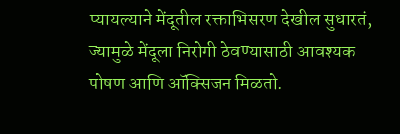प्यायल्याने मेंदूतील रक्ताभिसरण देखील सुधारतं, ज्यामुळे मेंदूला निरोगी ठेवण्यासाठी आवश्यक पोषण आणि ऑक्सिजन मिळतो.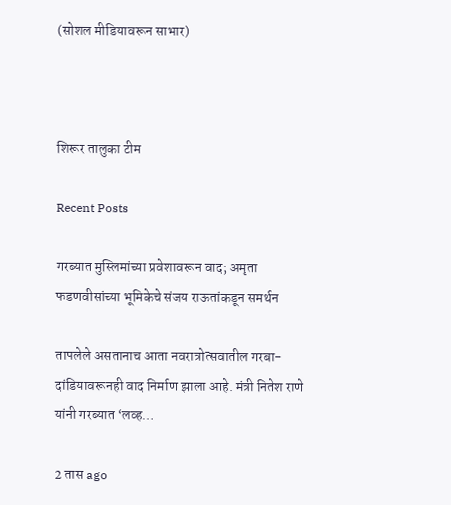(सोशल मीडियावरून साभार)



शिरूर तालुका टीम

Recent Posts

गरब्यात मुस्लिमांच्या प्रवेशावरून वाद; अमृता फडणवीसांच्या भूमिकेचे संजय राऊतांकडून समर्थन

तापलेले असतानाच आता नवरात्रोत्सवातील गरबा-दांडियावरूनही वाद निर्माण झाला आहे. मंत्री नितेश राणे यांनी गरब्यात ‘लव्ह…

2 तास ago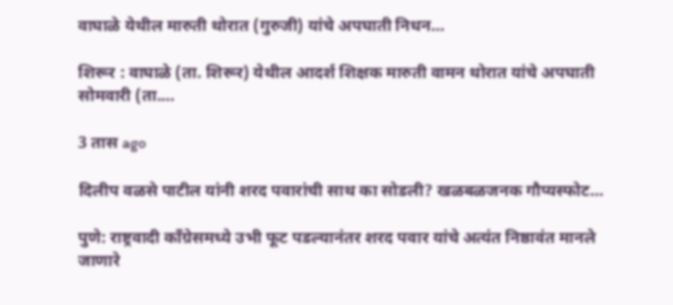वाघाळे येथील मारुती थोरात (गुरुजी) यांचे अपघाती निधन…

शिरूर : वाघाळे (ता. शिरूर) येथील आदर्श शिक्षक मारुती वामन थोरात यांचे अपघाती सोमवारी (ता.…

3 तास ago

दिलीप वळसे पाटील यांनी शरद पवारांची साथ का सोडली? खळबळजनक गौप्यस्फोट…

पुणे: राष्ट्रवादी काँग्रेसमध्ये उभी फूट पडल्यानंतर शरद पवार यांचे अत्यंत निष्ठावंत मानले जाणारे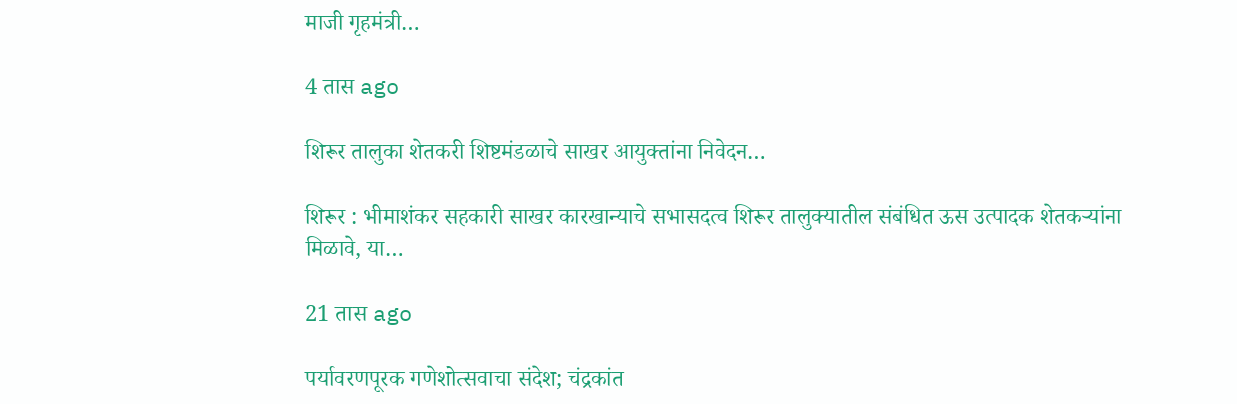माजी गृहमंत्री…

4 तास ago

शिरूर तालुका शेतकरी शिष्टमंडळाचे साखर आयुक्तांना निवेदन…

शिरूर : भीमाशंकर सहकारी साखर कारखान्याचे सभासदत्व शिरूर तालुक्यातील संबंधित ऊस उत्पादक शेतकऱ्यांना मिळावे, या…

21 तास ago

पर्यावरणपूरक गणेशोत्सवाचा संदेश; चंद्रकांत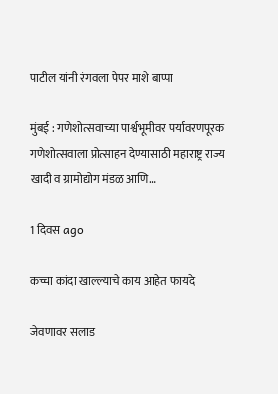पाटील यांनी रंगवला पेपर माशे बाप्पा

मुंबई : गणेशोत्सवाच्या पार्श्वभूमीवर पर्यावरणपूरक गणेशोत्सवाला प्रोत्साहन देण्यासाठी महाराष्ट्र राज्य खादी व ग्रामोद्योग मंडळ आणि…

1 दिवस ago

कच्चा कांदा खाल्ल्याचे काय आहेत फायदे

जेवणावर सलाड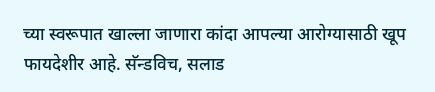च्या स्वरूपात खाल्ला जाणारा कांदा आपल्या आरोग्यासाठी खूप फायदेशीर आहे. सॅन्डविच, सलाड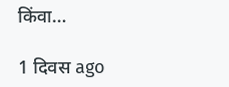किंवा…

1 दिवस ago